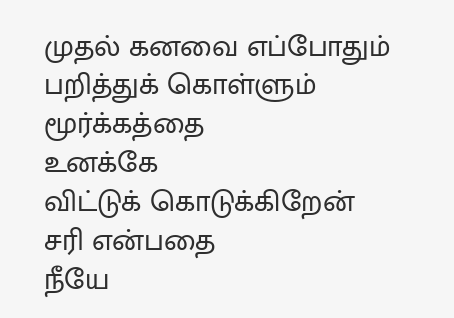முதல் கனவை எப்போதும்
பறித்துக் கொள்ளும்
மூர்க்கத்தை
உனக்கே
விட்டுக் கொடுக்கிறேன்
சரி என்பதை
நீயே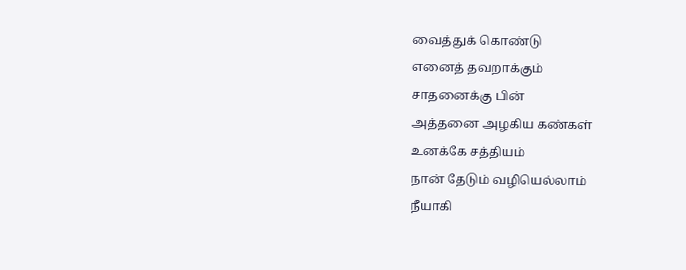வைத்துக் கொண்டு
எனைத் தவறாக்கும்
சாதனைக்கு பின்
அத்தனை அழகிய கண்கள்
உனக்கே சத்தியம்
நான் தேடும் வழியெல்லாம்
நீயாகி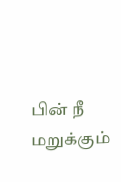பின் நீ மறுக்கும்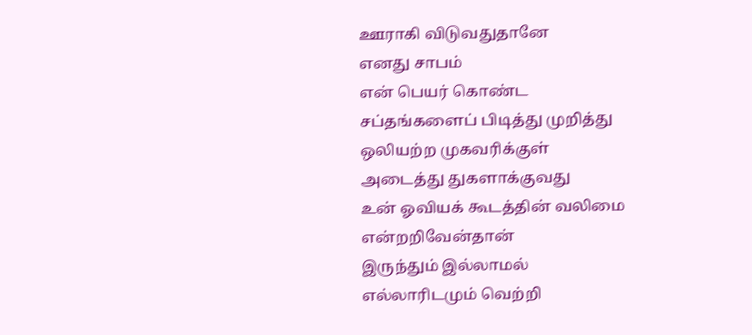ஊராகி விடுவதுதானே
எனது சாபம்
என் பெயர் கொண்ட
சப்தங்களைப் பிடித்து முறித்து
ஒலியற்ற முகவரிக்குள்
அடைத்து துகளாக்குவது
உன் ஓவியக் கூடத்தின் வலிமை
என்றறிவேன்தான்
இருந்தும் இல்லாமல்
எல்லாரிடமும் வெற்றி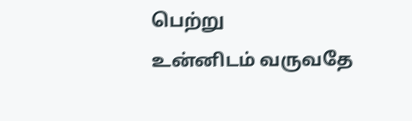பெற்று
உன்னிடம் வருவதே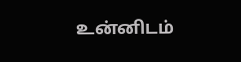உன்னிடம்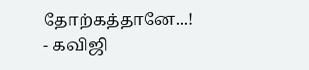தோற்கத்தானே...!
- கவிஜி